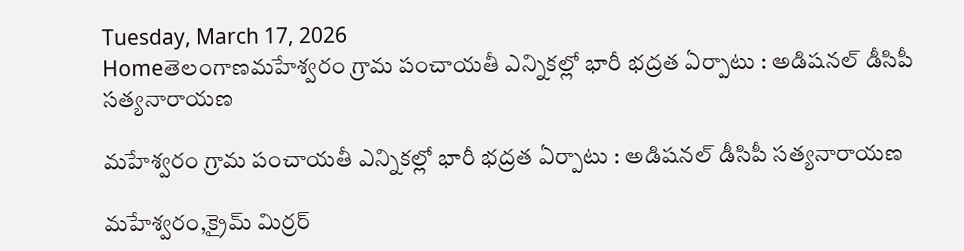Tuesday, March 17, 2026
Homeతెలంగాణమహేశ్వరం గ్రామ పంచాయతీ ఎన్నికల్లో భారీ భద్రత ఏర్పాటు : అడిషనల్ డీసిపీ సత్యనారాయణ

మహేశ్వరం గ్రామ పంచాయతీ ఎన్నికల్లో భారీ భద్రత ఏర్పాటు : అడిషనల్ డీసిపీ సత్యనారాయణ

మహేశ్వరం,క్రైమ్ మిర్రర్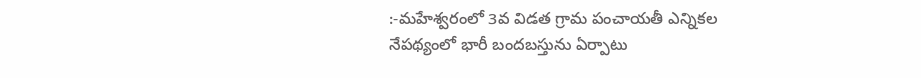:-మహేశ్వరంలో 3వ విడత గ్రామ పంచాయతీ ఎన్నికల నేపథ్యంలో భారీ బందబస్తును ఏర్పాటు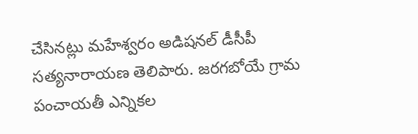చేసినట్లు మహేశ్వరం అడిషనల్ డీసీపీ సత్యనారాయణ తెలిపారు. జరగబోయే గ్రామ పంచాయతీ ఎన్నికల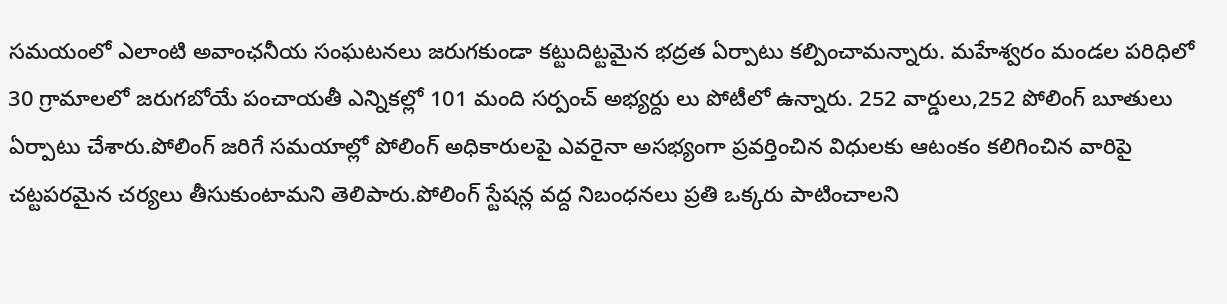సమయంలో ఎలాంటి అవాంఛనీయ సంఘటనలు జరుగకుండా కట్టుదిట్టమైన భద్రత ఏర్పాటు కల్పించామన్నారు. మహేశ్వరం మండల పరిధిలో 30 గ్రామాలలో జరుగబోయే పంచాయతీ ఎన్నికల్లో 101 మంది సర్పంచ్ అభ్యర్దు లు పోటీలో ఉన్నారు. 252 వార్డులు,252 పోలింగ్ బూతులు ఏర్పాటు చేశారు.పోలింగ్ జరిగే సమయాల్లో పోలింగ్ అధికారులపై ఎవరైనా అసభ్యంగా ప్రవర్తించిన విధులకు ఆటంకం కలిగించిన వారిపై చట్టపరమైన చర్యలు తీసుకుంటామని తెలిపారు.పోలింగ్ స్టేషన్ల వద్ద నిబంధనలు ప్రతి ఒక్కరు పాటించాలని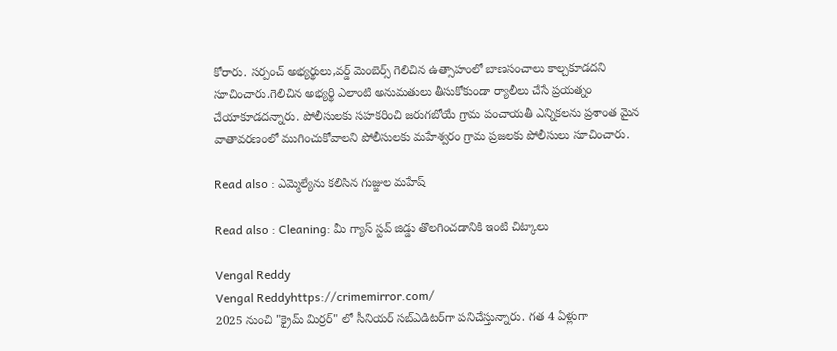కోరారు. సర్పంచ్ అభ్యర్థులు,వర్డ్ మెంబెర్స్ గెలిచిన ఉత్సాహంలో బాణసంచాలు కాల్చకూడదని సూచించారు.గెలిచిన అభ్యర్థి ఎలాంటి అనుమతులు తీసుకోకుండా ర్యాలీలు చేసే ప్రయత్నం చేయాకూడదన్నారు. పోలీసులకు సహకరించి జరుగబోయే గ్రామ పంచాయతీ ఎన్నికలను ప్రశాంత మైన వాతావరణంలో ముగించుకోవాలని పోలీసులకు మహేశ్వరం గ్రామ ప్రజలకు పోలీసులు సూచించారు.

Read also : ఎమ్మెల్యేను కలిసిన గుజ్జుల మహేష్

Read also : Cleaning: మీ గ్యాస్ స్టవ్ జిడ్డు తొలగించడానికి ఇంటి చిట్కాలు

Vengal Reddy
Vengal Reddyhttps://crimemirror.com/
2025 నుంచి "క్రైమ్ మిర్రర్" లో సీనియర్ సబ్‌ఎడిటర్‌గా పనిచేస్తున్నారు. గత 4 ఏళ్లుగా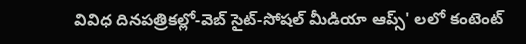వివిధ దినపత్రికల్లో-వెబ్ సైట్-సోషల్ మీడియా ఆప్స్' లలో కంటెంట్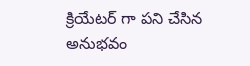క్రియేటర్ గా పని చేసిన అనుభవం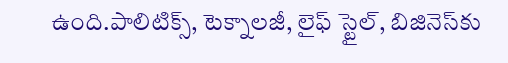ఉంది.పాలిటిక్స్‌, టెక్నాలజీ, లైఫ్‌ స్టైల్‌, బిజినెస్‌కు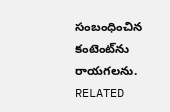సంబంధించిన కంటెంట్‌ను రాయగలను.
RELATED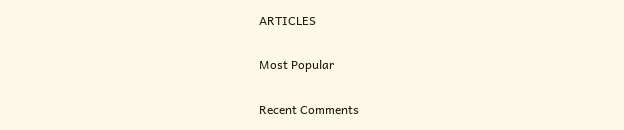ARTICLES

Most Popular

Recent Comments